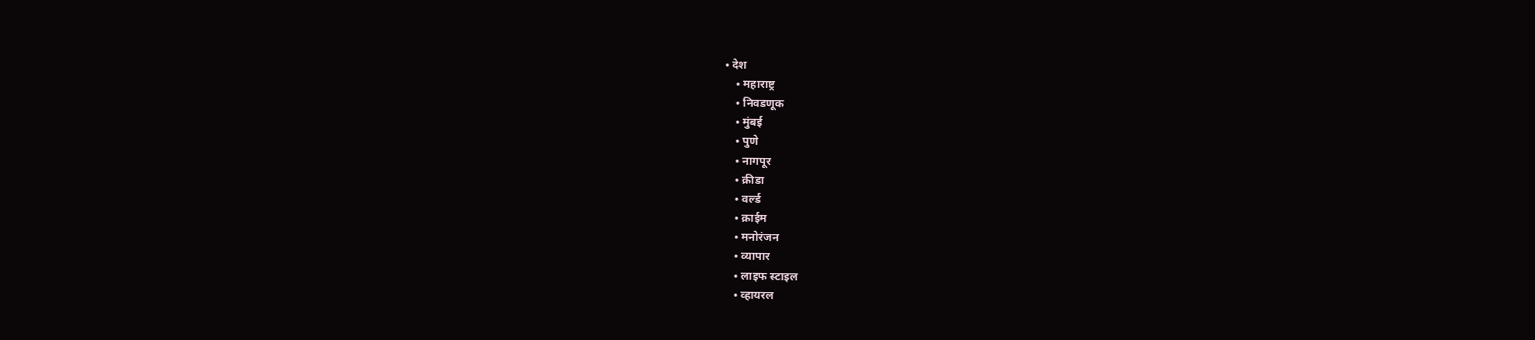• देश
    • महाराष्ट्र
    • निवडणूक
    • मुंबई
    • पुणे
    • नागपूर
    • क्रीडा
    • वर्ल्ड
    • क्राईम
    • मनोरंजन
    • व्यापार
    • लाइफ स्टाइल
    • व्हायरल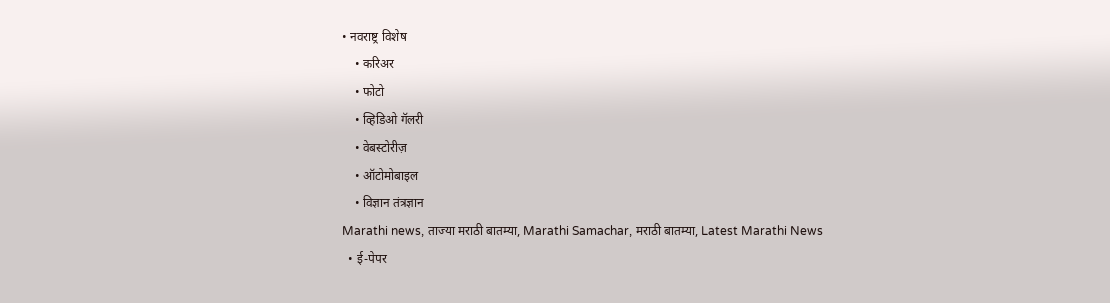• नवराष्ट्र विशेष
    • करिअर
    • फोटो
    • व्हिडिओ गॅलरी
    • वेबस्टोरीज़
    • ऑटोमोबाइल
    • विज्ञान तंत्रज्ञान
Marathi news, ताज्या मराठी बातम्या, Marathi Samachar, मराठी बातम्या, Latest Marathi News
  • ई-पेपर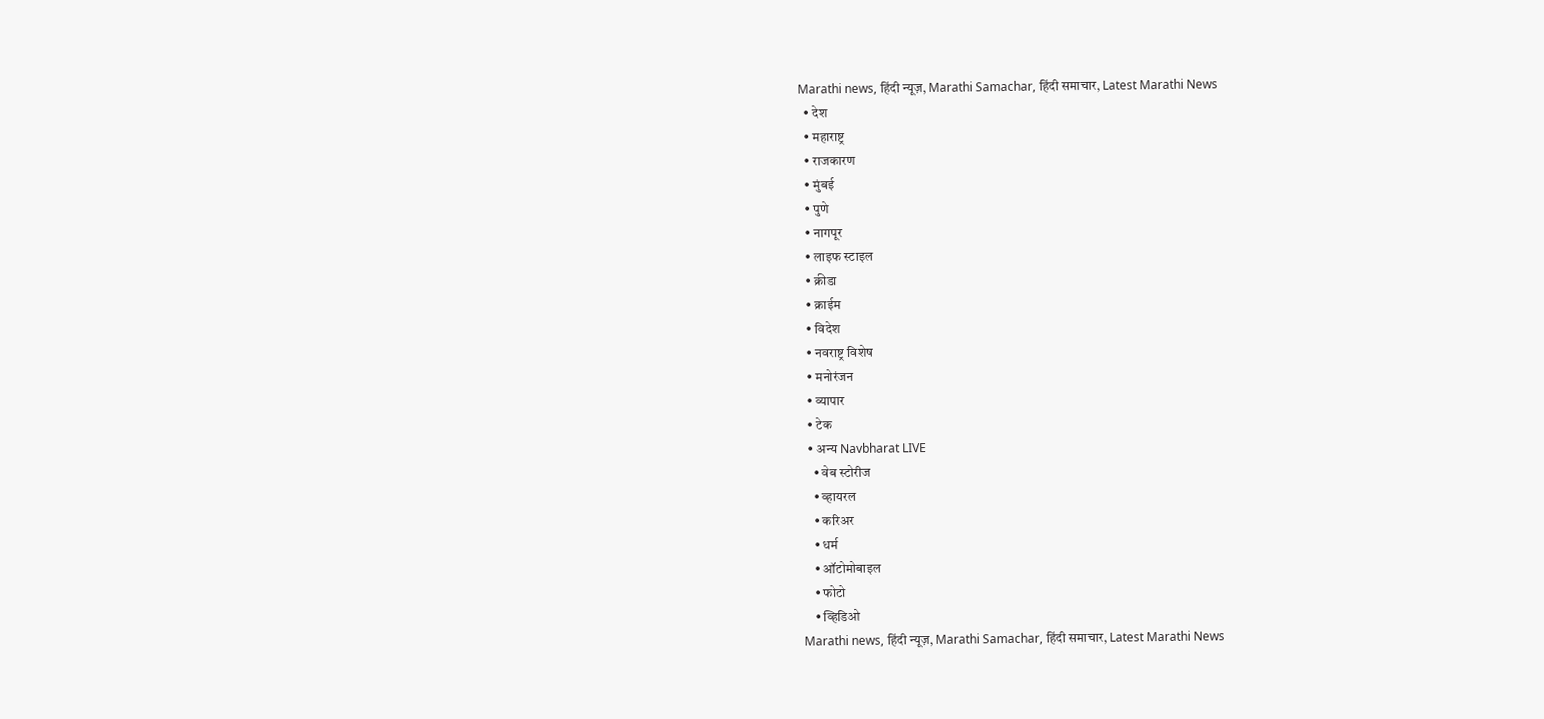Marathi news, हिंदी न्यूज़, Marathi Samachar, हिंदी समाचार, Latest Marathi News
  • देश
  • महाराष्ट्र
  • राजकारण
  • मुंबई
  • पुणे
  • नागपूर
  • लाइफ स्टाइल
  • क्रीडा
  • क्राईम
  • विदेश
  • नवराष्ट्र विशेष
  • मनोरंजन
  • व्यापार
  • टेक
  • अन्य Navbharat LIVE
    • वेब स्टोरीज
    • व्हायरल
    • करिअर
    • धर्म
    • ऑटोमोबाइल
    • फोटो
    • व्हिडिओ
Marathi news, हिंदी न्यूज़, Marathi Samachar, हिंदी समाचार, Latest Marathi News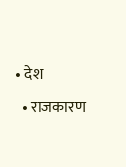• देश
  • राजकारण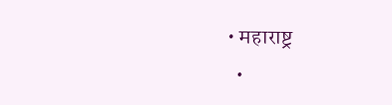• महाराष्ट्र
  •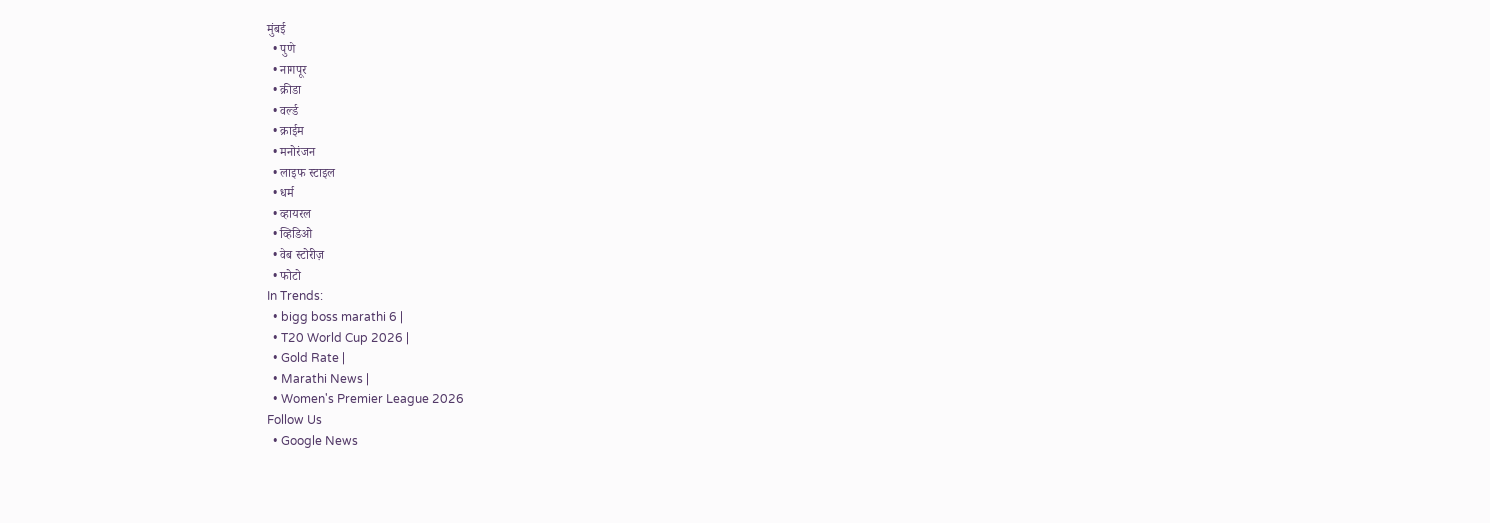मुंबई
  • पुणे
  • नागपूर
  • क्रीडा
  • वर्ल्ड
  • क्राईम
  • मनोरंजन
  • लाइफ स्टाइल
  • धर्म
  • व्हायरल
  • व्हिडिओ
  • वेब स्टोरीज़
  • फोटो
In Trends:
  • bigg boss marathi 6 |
  • T20 World Cup 2026 |
  • Gold Rate |
  • Marathi News |
  • Women's Premier League 2026
Follow Us
  • Google News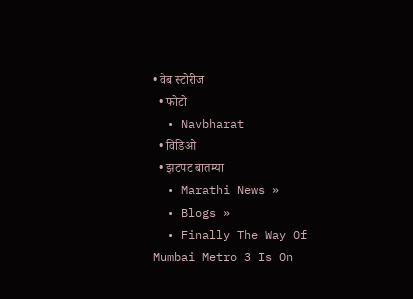• वेब स्टोरीज
  • फोटो
  • Navbharat
  • विडिओ
  • झटपट बातम्या
  • Marathi News »
  • Blogs »
  • Finally The Way Of Mumbai Metro 3 Is On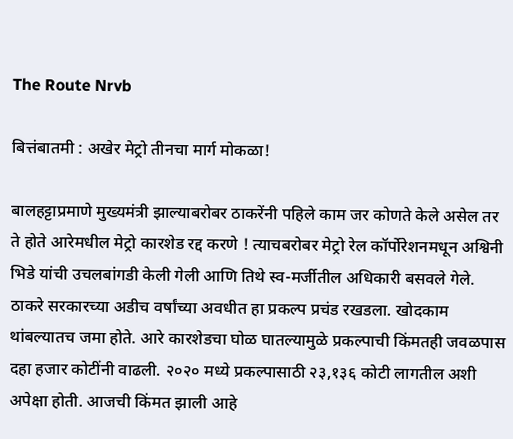The Route Nrvb

बित्तंबातमी : अखेर मेट्रो तीनचा मार्ग मोकळा!

बालहट्टाप्रमाणे मुख्यमंत्री झाल्याबरोबर ठाकरेंनी पहिले काम जर कोणते केले असेल तर ते होते आरेमधील मेट्रो कारशेड रद्द करणे ! त्याचबरोबर मेट्रो रेल कॉर्पोरेशनमधून अश्विनी भिडे यांची उचलबांगडी केली गेली आणि तिथे स्व-मर्जीतील अधिकारी बसवले गेले. ठाकरे सरकारच्या अडीच वर्षांच्या अवधीत हा प्रकल्प प्रचंड रखडला. खोदकाम थांबल्यातच जमा होते. आरे कारशेडचा घोळ घातल्यामुळे प्रकल्पाची किंमतही जवळपास दहा हजार कोटींनी वाढली. २०२० मध्ये प्रकल्पासाठी २३,१३६ कोटी लागतील अशी अपेक्षा होती. आजची किंमत झाली आहे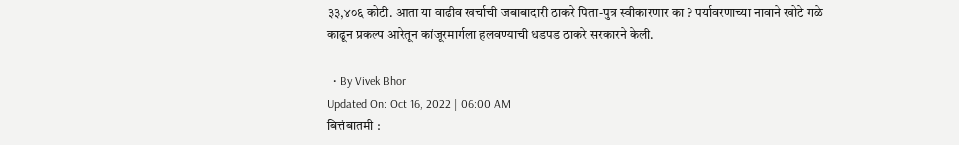३३,४०६ कोटी. आता या वाढीव खर्चाची जबाबादारी ठाकरे पिता-पुत्र स्वीकारणार का ? पर्यावरणाच्या नावाने खोटे गळे काढून प्रकल्प आरेतून कांजूरमार्गला हलवण्याची धडपड ठाकरे सरकारने केली.

  • By Vivek Bhor
Updated On: Oct 16, 2022 | 06:00 AM
बित्तंबातमी :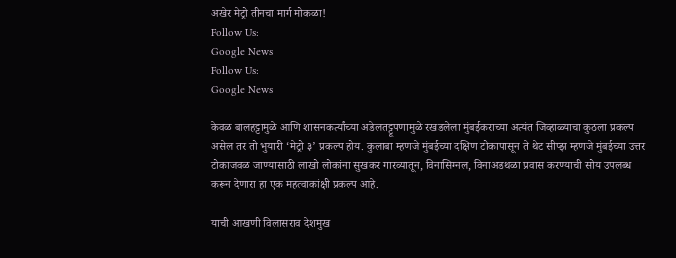अखेर मेट्रो तीनचा मार्ग मोकळा!
Follow Us:
Google News
Follow Us:
Google News

केवळ बालहट्टामुळे आणि शासनकर्त्यांच्या अडेलतट्टूपणामुळे रखडलेला मुंबईकराच्या अत्यंत जिव्हाळ्याचा कुठला प्रकल्प असेल तर तो भुयारी ‘मेट्रो ३’ प्रकल्प होय. कुलाबा म्हणजे मुंबईच्या दक्षिण टोकापासून ते थेट सीप्झ म्हणजे मुंबईच्या उत्तर टोकाजवळ जाण्यासाठी लाखो लोकांना सुखकर गारव्यातून, विनासिग्नल, विनाअडथळा प्रवास करण्याची सोय उपलब्ध करून देणारा हा एक महत्वाकांक्षी प्रकल्प आहे.

याची आखणी विलासराव देशमुख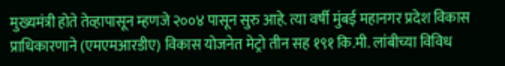मुख्यमंत्री होते तेव्हापासून म्हणजे २००४ पासून सुरु आहे. त्या वर्षी मुंबई महानगर प्रदेश विकास प्राधिकारणाने (एमएमआरडीए) विकास योजनेत मेट्रो तीन सह १९१ कि.मी. लांबीच्या विविध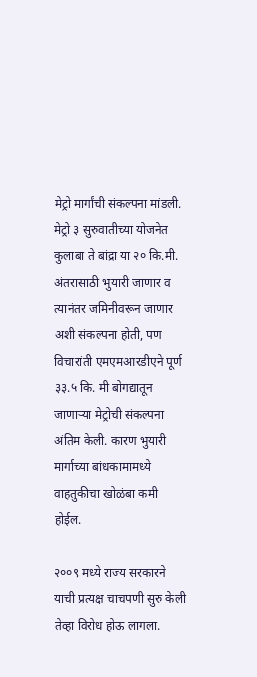मेट्रो मार्गांची संकल्पना मांडली. मेट्रो ३ सुरुवातीच्या योजनेत कुलाबा ते बांद्रा या २० कि.मी. अंतरासाठी भुयारी जाणार व त्यानंतर जमिनीवरून जाणार अशी संकल्पना होती, पण विचारांती एमएमआरडीएने पूर्ण ३३.५ कि. मी बोगद्यातून जाणाऱ्या मेट्रोची संकल्पना अंतिम केली. कारण भुयारी मार्गाच्या बांधकामामध्ये वाहतुकीचा खोळंबा कमी होईल.

२००९ मध्ये राज्य सरकारने याची प्रत्यक्ष चाचपणी सुरु केली तेव्हा विरोध होऊ लागला.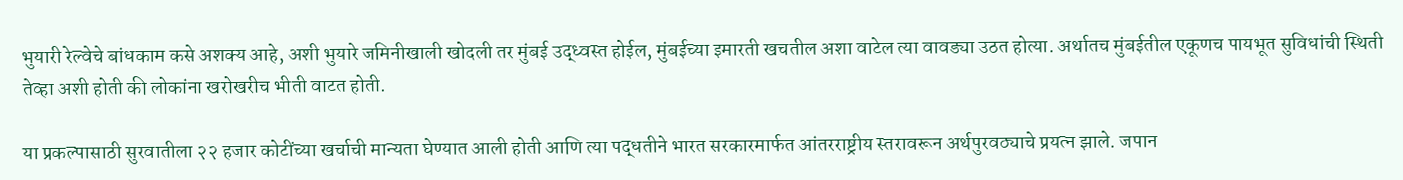भुयारी रेल्वेचे बांधकाम कसे अशक्य आहे, अशी भुयारे जमिनीखाली खोदली तर मुंबई उद्ध्वस्त होईल, मुंबईच्या इमारती खचतील अशा वाटेल त्या वावड्या उठत होत्या. अर्थातच मुंबईतील एकूणच पायभूत सुविधांची स्थिती तेव्हा अशी होती की लोकांना खरोखरीच भीती वाटत होती.

या प्रकल्पासाठी सुरवातीला २२ हजार कोटींच्या खर्चाची मान्यता घेण्यात आली होती आणि त्या पद्धतीने भारत सरकारमार्फत आंतरराष्ट्रीय स्तरावरून अर्थपुरवठ्याचे प्रयत्न झाले. जपान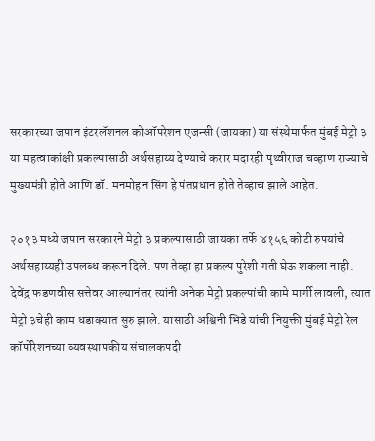सरकारच्या जपान इंटरलॅशनल कोऑपरेशन एजन्सी (जायका) या संस्थेमार्फत मुंबई मेट्रो ३ या महत्वाकांक्षी प्रकल्पासाठी अर्थसहाय्य देण्याचे करार मदारही पृथ्वीराज चव्हाण राज्याचे मुख्यमंत्री होते आणि डॉ. मनमोहन सिंग हे पंतप्रधान होते तेव्हाच झाले आहेत.

२०१३ मध्ये जपान सरकारने मेट्रो ३ प्रकल्पासाठी जायका तर्फे ४१५६ कोटी रुपयांचे अर्थसहाय्यही उपलब्ध करून दिले. पण तेव्हा हा प्रकल्प पुरेशी गती घेऊ शकला नाही. देवेंद्र फडणवीस सत्तेवर आल्यानंतर त्यांनी अनेक मेट्रो प्रकल्पांची कामे मार्गी लावली, त्यात मेट्रो ३चेही काम धडाक्यात सुरु झाले. यासाठी अश्विनी भिडे यांची नियुक्ती मुंबई मेट्रो रेल कॉर्पोरेशनच्या व्यवस्थापकीय संचालकपदी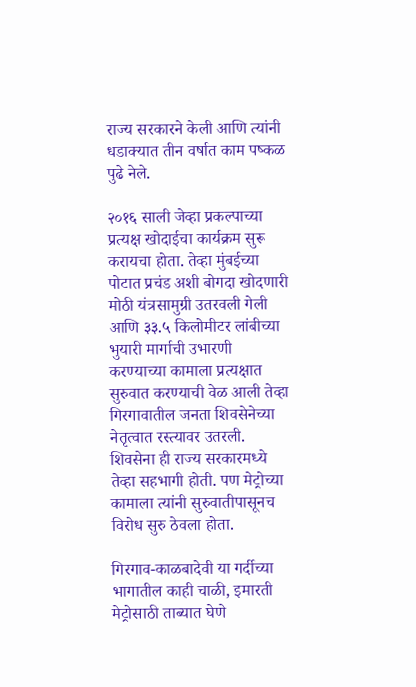राज्य सरकारने केली आणि त्यांनी धडाक्यात तीन वर्षात काम पष्कळ पुढे नेले.

२०१६ साली जेव्हा प्रकल्पाच्या प्रत्यक्ष खोदाईचा कार्यक्रम सुरू करायचा होता. तेव्हा मुंबईच्या पोटात प्रचंड अशी बोगदा खोदणारी मोठी यंत्रसामुग्री उतरवली गेली आणि ३३.५ किलोमीटर लांबीच्या भुयारी मार्गाची उभारणी करण्याच्या कामाला प्रत्यक्षात सुरुवात करण्याची वेळ आली तेव्हा गिरगावातील जनता शिवसेनेच्या नेतृत्वात रस्त्यावर उतरली. शिवसेना ही राज्य सरकारमध्ये तेव्हा सहभागी होती. पण मेट्रोच्या कामाला त्यांनी सुरुवातीपासूनच विरोध सुरु ठेवला होता.

गिरगाव-काळबादेवी या गर्दीच्या भागातील काही चाळी, इमारती मेट्रोसाठी ताब्यात घेणे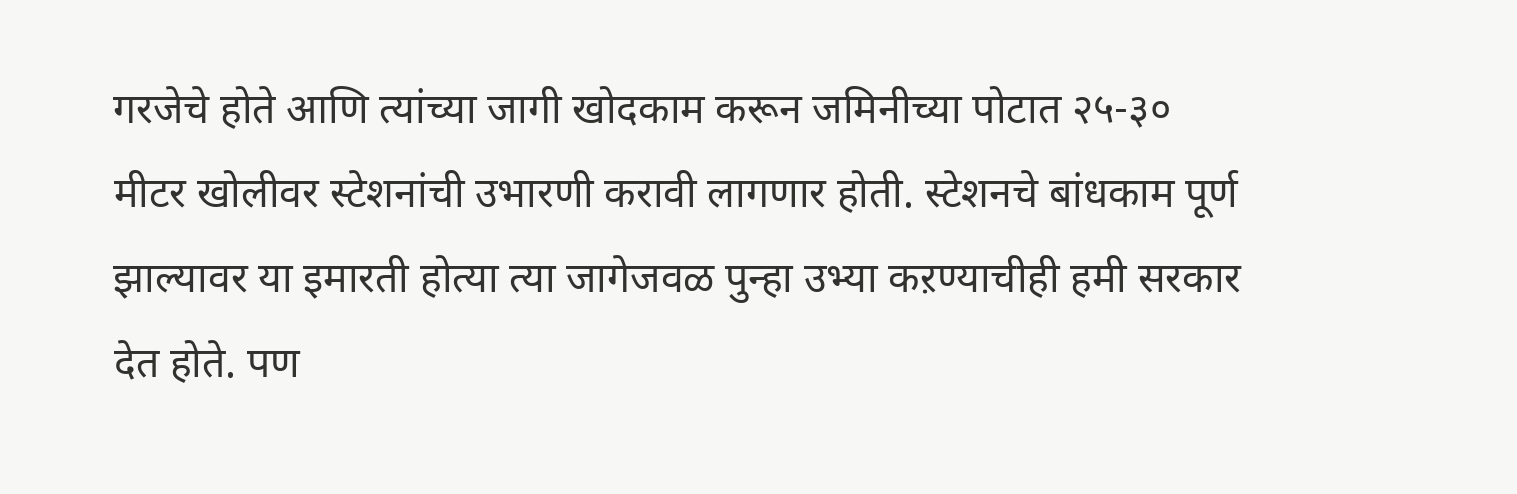गरजेचे होते आणि त्यांच्या जागी खोदकाम करून जमिनीच्या पोटात २५-३० मीटर खोलीवर स्टेशनांची उभारणी करावी लागणार होती. स्टेशनचे बांधकाम पूर्ण झाल्यावर या इमारती होत्या त्या जागेजवळ पुन्हा उभ्या कऱण्याचीही हमी सरकार देत होते. पण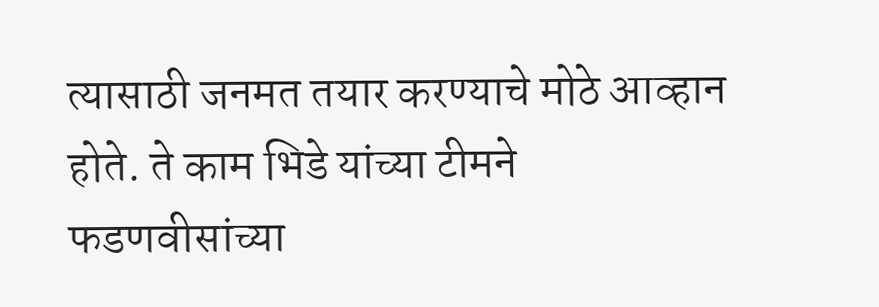त्यासाठी जनमत तयार करण्याचे मोठे आव्हान होते. ते काम भिडे यांच्या टीमने फडणवीसांच्या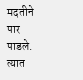मदतीने पार पाडले. त्यात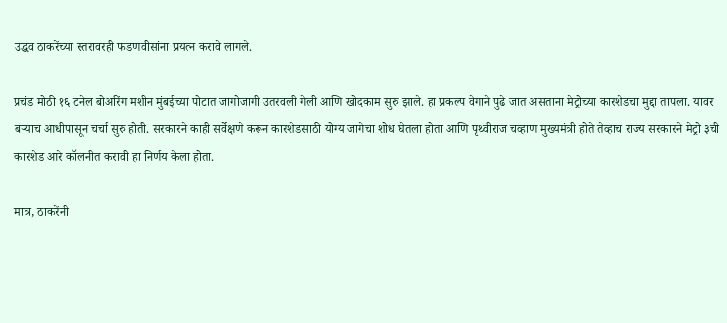उद्धव ठाकरेंच्या स्तरावरही फडणवीसांना प्रयत्न करावे लागले.

प्रचंड मोठी १६ टनेल बोअरिंग मशीन मुंबईच्या पोटात जागोजागी उतरवली गेली आणि खोदकाम सुरु झाले. हा प्रकल्प वेगाने पुढे जात असताना मेट्रोच्या कारशेडचा मुद्दा तापला. यावर बऱ्याच आधीपासून चर्चा सुरु होती. सरकारने काही सर्वेक्षणे करून कारशेडसाठी योग्य जागेचा शोध घेतला होता आणि पृथ्वीराज चव्हाण मुख्यमंत्री होते तेव्हाच राज्य सरकारने मेट्रो ३ची कारशेड आरे कॉलनीत करावी हा निर्णय केला होता.

मात्र, ठाकरेंनी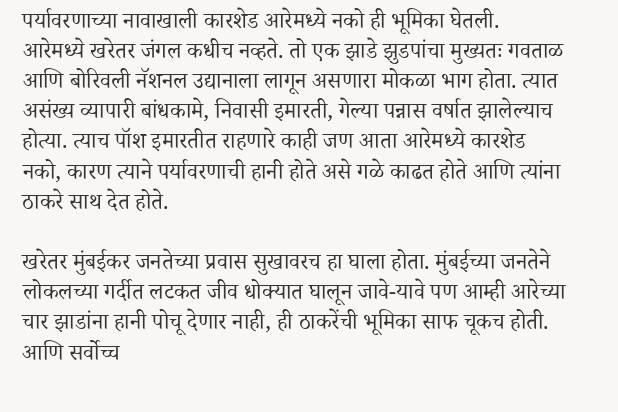पर्यावरणाच्या नावाखाली कारशेड आरेमध्ये नको ही भूमिका घेतली. आरेमध्ये खरेतर जंगल कधीच नव्हते. तो एक झाडे झुडपांचा मुख्यतः गवताळ आणि बोरिवली नॅशनल उद्यानाला लागून असणारा मोकळा भाग होता. त्यात असंख्य व्यापारी बांधकामे, निवासी इमारती, गेल्या पन्नास वर्षात झालेल्याच होत्या. त्याच पॉश इमारतीत राहणारे काही जण आता आरेमध्ये कारशेड नको, कारण त्याने पर्यावरणाची हानी होते असे गळे काढत होते आणि त्यांना ठाकरे साथ देत होते.

खरेतर मुंबईकर जनतेच्या प्रवास सुखावरच हा घाला होता. मुंबईच्या जनतेने लोकलच्या गर्दीत लटकत जीव धोक्यात घालून जावे-यावे पण आम्ही आरेच्या चार झाडांना हानी पोचू देणार नाही, ही ठाकरेंची भूमिका साफ चूकच होती. आणि सर्वोच्च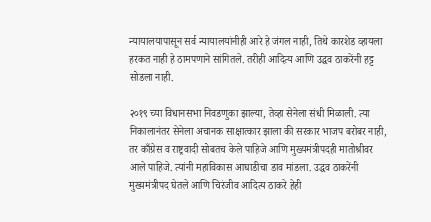न्यायालयापासून सर्व न्यायालयांनीही आरे हे जंगल नाही, तिथे कारशेड व्हायला हरकत नाही हे ठामपणाने सांगितले. तरीही आदित्य आणि उद्धव ठाकरेंनी हट्ट सोडला नाही.

२०१९ च्या विधानसभा निवडणुका झाल्या, तेव्हा सेनेला संधी मिळाली. त्या निकालानंतर सेनेला अचानक साक्षात्कार झाला की सरकार भाजप बरोबर नाही, तर काँग्रेस व राष्ट्रवादी सोबतच केले पाहिजे आणि मुख्यमंत्रीपदही मातोश्रीवर आले पाहिजे. त्यांनी महाविकास आघाडीचा डाव मांडला. उद्धव ठाकरेंनी मुख्यमंत्रीपद घेतले आणि चिरंजीव आदित्य ठाकरे हेही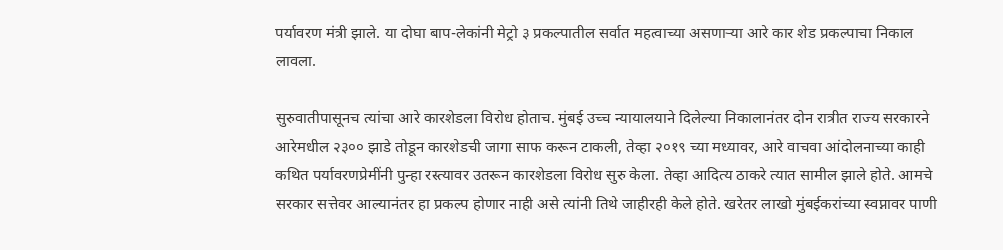पर्यावरण मंत्री झाले. या दोघा बाप-लेकांनी मेट्रो ३ प्रकल्पातील सर्वात महत्वाच्या असणाऱ्या आरे कार शेड प्रकल्पाचा निकाल लावला.

सुरुवातीपासूनच त्यांचा आरे कारशेडला विरोध होताच. मुंबई उच्च न्यायालयाने दिलेल्या निकालानंतर दोन रात्रीत राज्य सरकारने आरेमधील २३०० झाडे तोडून कारशेडची जागा साफ करून टाकली, तेव्हा २०१९ च्या मध्यावर, आरे वाचवा आंदोलनाच्या काही कथित पर्यावरणप्रेमींनी पुन्हा रस्त्यावर उतरून कारशेडला विरोध सुरु केला. तेव्हा आदित्य ठाकरे त्यात सामील झाले होते. आमचे सरकार सत्तेवर आल्यानंतर हा प्रकल्प होणार नाही असे त्यांनी तिथे जाहीरही केले होते. खरेतर लाखो मुंबईकरांच्या स्वप्नावर पाणी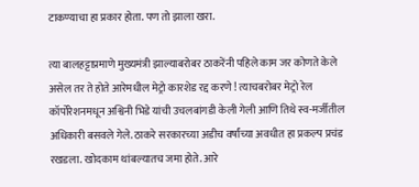टाकण्याचा हा प्रकार होता. पण तो झाला खरा.

त्या बालहट्टाप्रमाणे मुख्यमंत्री झाल्याबरोबर ठाकरेंनी पहिले काम जर कोणते केले असेल तर ते होते आरेमधील मेट्रो कारशेड रद्द करणे ! त्याचबरोबर मेट्रो रेल कॉर्पोरेशनमधून अश्विनी भिडे यांची उचलबांगडी केली गेली आणि तिथे स्व-मर्जीतील अधिकारी बसवले गेले. ठाकरे सरकारच्या अडीच वर्षांच्या अवधीत हा प्रकल्प प्रचंड रखडला. खोदकाम थांबल्यातच जमा होते. आरे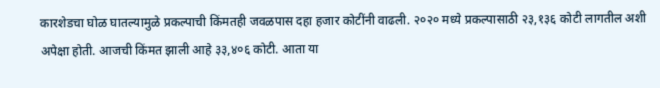कारशेडचा घोळ घातल्यामुळे प्रकल्पाची किंमतही जवळपास दहा हजार कोटींनी वाढली. २०२० मध्ये प्रकल्पासाठी २३,१३६ कोटी लागतील अशी अपेक्षा होती. आजची किंमत झाली आहे ३३,४०६ कोटी. आता या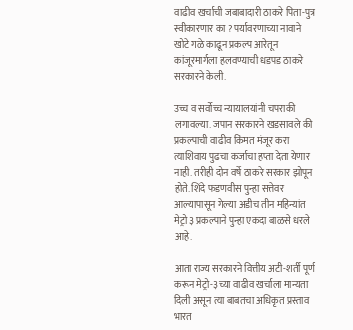वाढीव खर्चाची जबाबादारी ठाकरे पिता-पुत्र स्वीकारणार का ? पर्यावरणाच्या नावाने खोटे गळे काढून प्रकल्प आरेतून कांजूरमार्गला हलवण्याची धडपड ठाकरे सरकारने केली.

उच्च व सर्वोच्च न्यायालयांनी चपराकी लगावल्या. जपान सरकारने खडसावले की प्रकल्पाची वाढीव किंमत मंजूर करा त्याशिवाय पुढचा कर्जाचा हप्ता देता येणार नाही. तरीही दोन वर्षे ठाकरे सरकार झोपून होते. शिंदे फडणवीस पुन्हा सत्तेवर आल्यापासून गेल्या अडीच तीन महिन्यांत मेट्रो ३ प्रकल्पाने पुन्हा एकदा बाळसे धरले आहे.

आता राज्य सरकारने वित्तीय अटी-शर्ती पूर्ण करून मेट्रो-३च्या वाढीव खर्चाला मान्यता दिली असून त्या बाबतचा अधिकृत प्रस्ताव भारत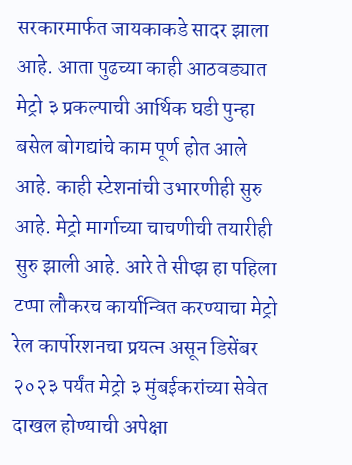सरकारमार्फत जायकाकडे सादर झाला आहे. आता पुढच्या काही आठवड्यात मेट्रो ३ प्रकल्पाची आर्थिक घडी पुन्हा बसेल बोगद्यांचे काम पूर्ण होत आले आहे. काही स्टेशनांची उभारणीही सुरु आहे. मेट्रो मार्गाच्या चाचणीची तयारीही सुरु झाली आहे. आरे ते सीप्झ हा पहिला टप्पा लौकरच कार्यान्वित करण्याचा मेट्रो रेल कार्पोरशनचा प्रयत्न असून डिसेंबर २०२३ पर्यंत मेट्रो ३ मुंबईकरांच्या सेवेत दाखल होण्याची अपेक्षा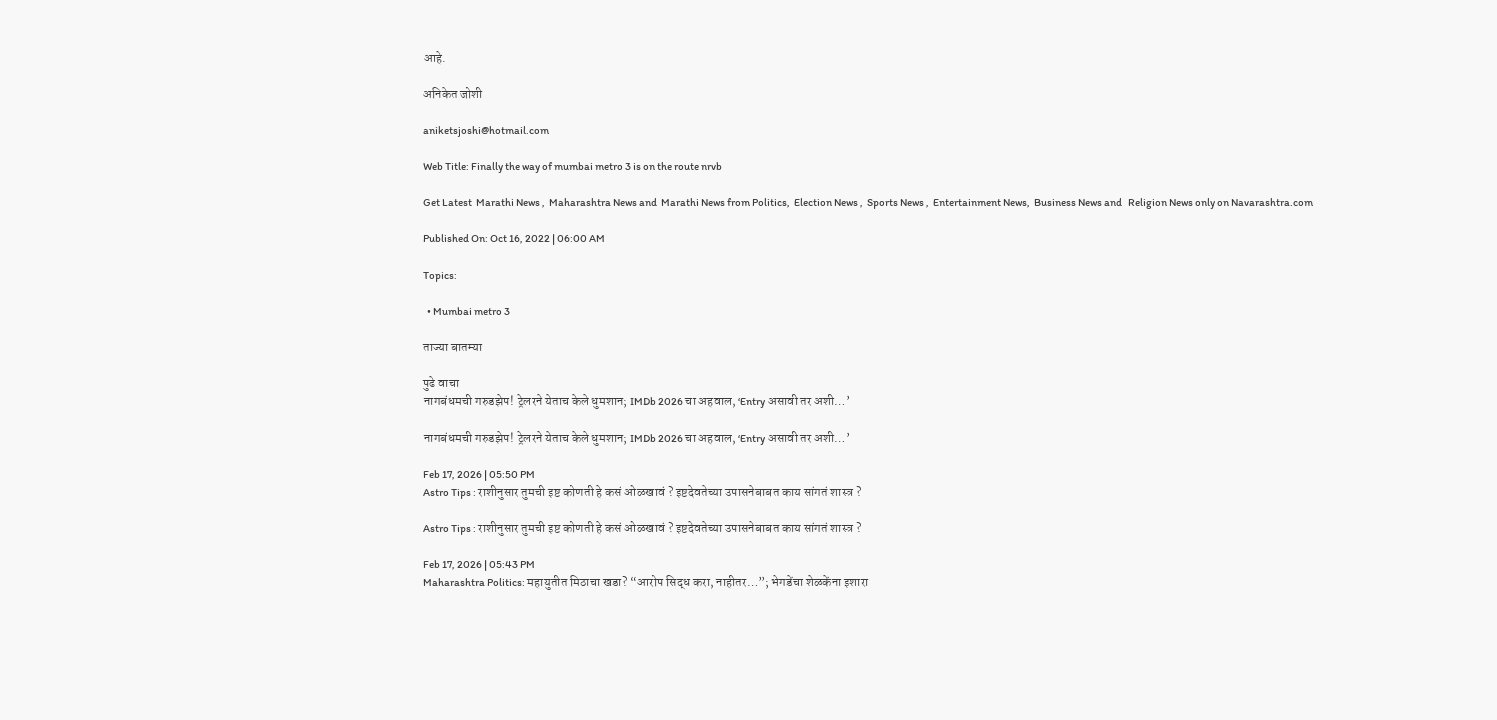आहे.

अनिकेत जोशी

aniketsjoshi@hotmail.com

Web Title: Finally the way of mumbai metro 3 is on the route nrvb

Get Latest  Marathi News ,  Maharashtra News and  Marathi News from Politics,  Election News ,  Sports News ,  Entertainment News,  Business News and   Religion News only on Navarashtra.com

Published On: Oct 16, 2022 | 06:00 AM

Topics:

  • Mumbai metro 3

ताज्या बातम्या

पुढे वाचा
नागबंधमची गरुडझेप! ट्रेलरने येताच केले धुमशान; IMDb 2026 चा अहवाल, ‘Entry असावी तर अशी…’

नागबंधमची गरुडझेप! ट्रेलरने येताच केले धुमशान; IMDb 2026 चा अहवाल, ‘Entry असावी तर अशी…’

Feb 17, 2026 | 05:50 PM
Astro Tips : राशीनुसार तुमची इष्ट कोणती हे कसं ओळखावं ? इष्टदेवतेच्या उपासनेबाबत काय सांगतं शास्त्र ?

Astro Tips : राशीनुसार तुमची इष्ट कोणती हे कसं ओळखावं ? इष्टदेवतेच्या उपासनेबाबत काय सांगतं शास्त्र ?

Feb 17, 2026 | 05:43 PM
Maharashtra Politics: महायुतीत मिठाचा खडा? “आरोप सिद्ध करा, नाहीतर…”; भेगडेंचा शेळकेंना इशारा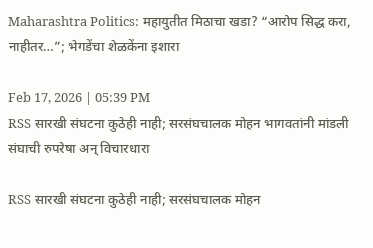Maharashtra Politics: महायुतीत मिठाचा खडा? “आरोप सिद्ध करा, नाहीतर…”; भेगडेंचा शेळकेंना इशारा

Feb 17, 2026 | 05:39 PM
RSS सारखी संघटना कुठेही नाही; सरसंघचालक मोहन भागवतांनी मांडली संघाची रुपरेषा अन् विचारधारा

RSS सारखी संघटना कुठेही नाही; सरसंघचालक मोहन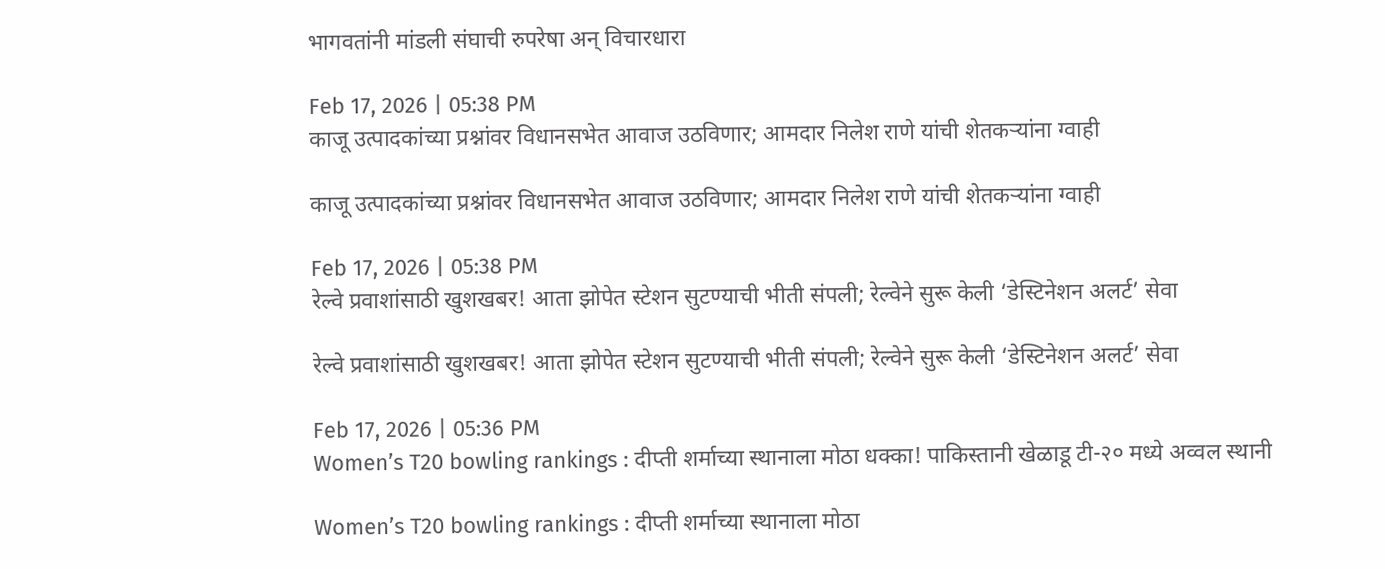भागवतांनी मांडली संघाची रुपरेषा अन् विचारधारा

Feb 17, 2026 | 05:38 PM
काजू उत्पादकांच्या प्रश्नांवर विधानसभेत आवाज उठविणार; आमदार निलेश राणे यांची शेतकऱ्यांना ग्वाही

काजू उत्पादकांच्या प्रश्नांवर विधानसभेत आवाज उठविणार; आमदार निलेश राणे यांची शेतकऱ्यांना ग्वाही

Feb 17, 2026 | 05:38 PM
रेल्वे प्रवाशांसाठी खुशखबर! आता झोपेत स्टेशन सुटण्याची भीती संपली; रेल्वेने सुरू केली ‘डेस्टिनेशन अलर्ट’ सेवा

रेल्वे प्रवाशांसाठी खुशखबर! आता झोपेत स्टेशन सुटण्याची भीती संपली; रेल्वेने सुरू केली ‘डेस्टिनेशन अलर्ट’ सेवा

Feb 17, 2026 | 05:36 PM
Women’s T20 bowling rankings : दीप्ती शर्माच्या स्थानाला मोठा धक्का! पाकिस्तानी खेळाडू टी-२० मध्ये अव्वल स्थानी

Women’s T20 bowling rankings : दीप्ती शर्माच्या स्थानाला मोठा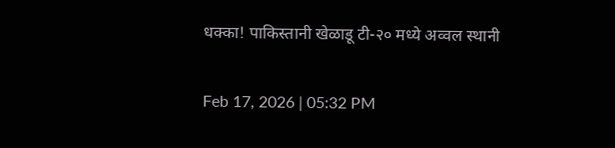धक्का! पाकिस्तानी खेळाडू टी-२० मध्ये अव्वल स्थानी

Feb 17, 2026 | 05:32 PM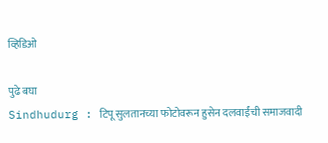व्हिडिओ

पुढे बघा
Sindhudurg : टिपू सुलतानच्या फोटोवरून हुसेन दलवाईंची समाजवादी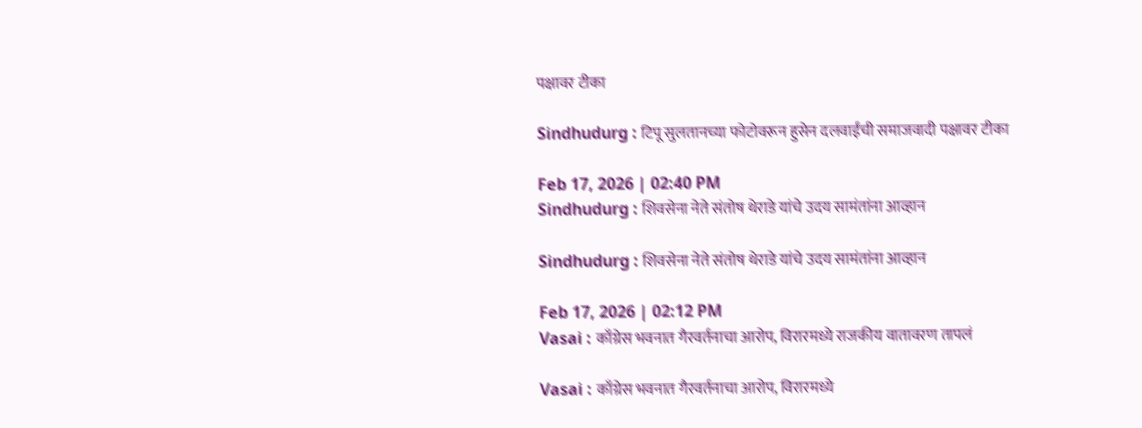पक्षावर टीका

Sindhudurg : टिपू सुलतानच्या फोटोवरून हुसेन दलवाईंची समाजवादी पक्षावर टीका

Feb 17, 2026 | 02:40 PM
Sindhudurg : शिवसेना नेते संतोष थेराडे यांचे उदय सामंतांना आव्हान

Sindhudurg : शिवसेना नेते संतोष थेराडे यांचे उदय सामंतांना आव्हान

Feb 17, 2026 | 02:12 PM
Vasai : काँग्रेस भवनात गैरवर्तनाचा आरोप, विरारमध्ये राजकीय वातावरण तापलं

Vasai : काँग्रेस भवनात गैरवर्तनाचा आरोप, विरारमध्ये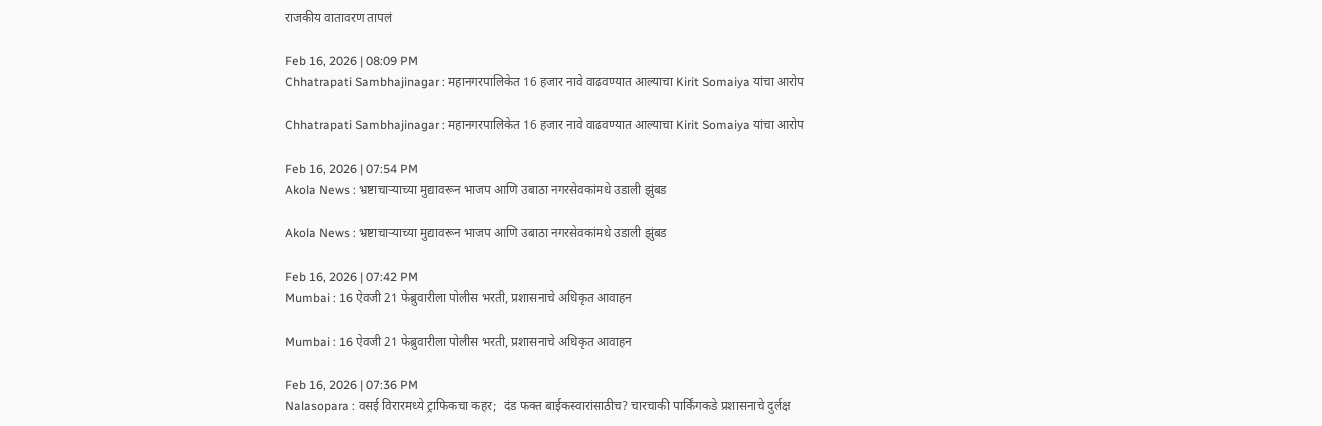राजकीय वातावरण तापलं

Feb 16, 2026 | 08:09 PM
Chhatrapati Sambhajinagar : महानगरपालिकेत 16 हजार नावे वाढवण्यात आल्याचा Kirit Somaiya यांचा आरोप

Chhatrapati Sambhajinagar : महानगरपालिकेत 16 हजार नावे वाढवण्यात आल्याचा Kirit Somaiya यांचा आरोप

Feb 16, 2026 | 07:54 PM
Akola News : भ्रष्टाचाऱ्याच्या मुद्यावरून भाजप आणि उबाठा नगरसेवकांमधे उडाली झुंबड

Akola News : भ्रष्टाचाऱ्याच्या मुद्यावरून भाजप आणि उबाठा नगरसेवकांमधे उडाली झुंबड

Feb 16, 2026 | 07:42 PM
Mumbai : 16 ऐवजी 21 फेब्रुवारीला पोलीस भरती, प्रशासनाचे अधिकृत आवाहन

Mumbai : 16 ऐवजी 21 फेब्रुवारीला पोलीस भरती, प्रशासनाचे अधिकृत आवाहन

Feb 16, 2026 | 07:36 PM
Nalasopara : वसई विरारमध्ये ट्राफिकचा कहर;  दंड फक्त बाईकस्वारांसाठीच? चारचाकी पार्किंगकडे प्रशासनाचे दुर्लक्ष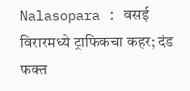Nalasopara : वसई विरारमध्ये ट्राफिकचा कहर; दंड फक्त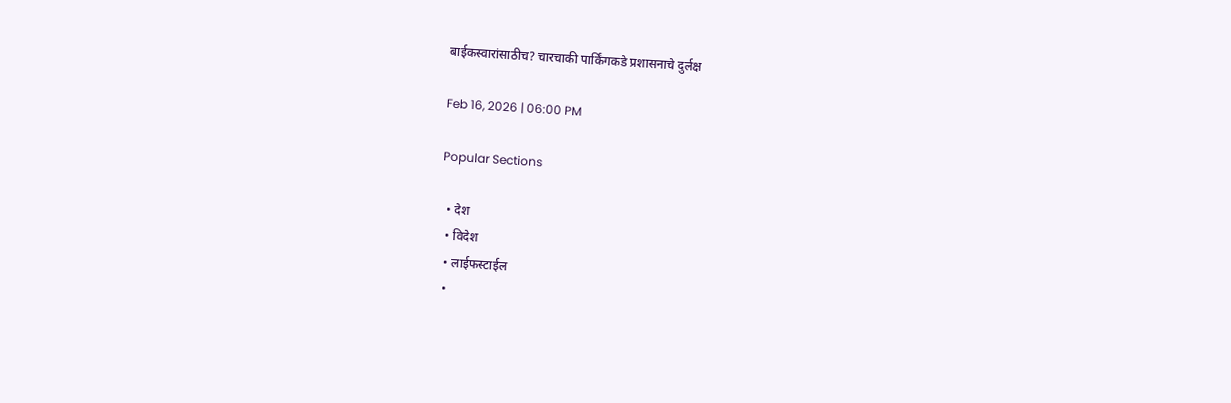बाईकस्वारांसाठीच? चारचाकी पार्किंगकडे प्रशासनाचे दुर्लक्ष

Feb 16, 2026 | 06:00 PM

Popular Sections

  • देश
  • विदेश
  • लाईफस्टाईल
  •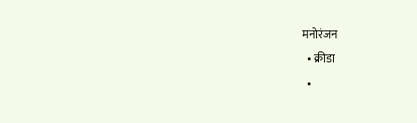मनोरंजन
  • क्रीडा
  •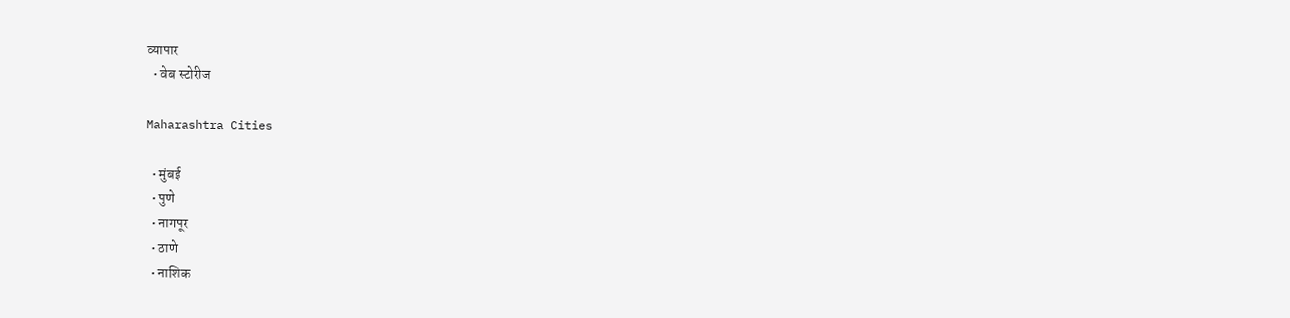व्यापार
  • वेब स्टोरीज

Maharashtra Cities

  • मुंबई
  • पुणे
  • नागपूर
  • ठाणे
  • नाशिक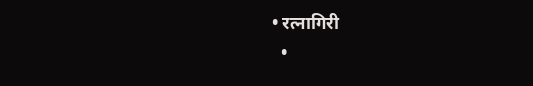• रत्नागिरी
  •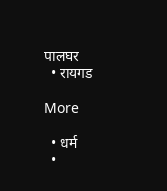पालघर
  • रायगड

More

  • धर्म
  •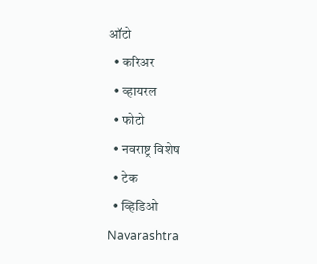ऑटो
  • करिअर
  • व्हायरल
  • फोटो
  • नवराष्ट्र विशेष
  • टेक
  • व्हिडिओ
Navarashtra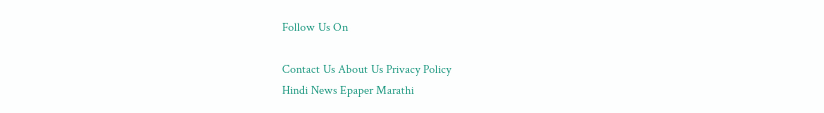Follow Us On

Contact Us About Us Privacy Policy
Hindi News Epaper Marathi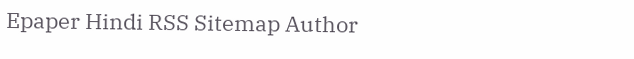Epaper Hindi RSS Sitemap Author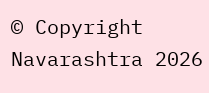© Copyright Navarashtra 2026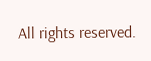All rights reserved.